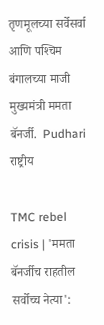तृणमूलच्‍या सर्वेसर्वा आणि पश्‍चिम बंगालच्‍या माजी मुख्‍यमंत्री ममता बॅनर्जी.  Pudhari
राष्ट्रीय

TMC rebel crisis | 'ममता बॅनर्जीच राहतील सर्वोच्च नेत्या':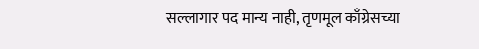सल्लागार पद मान्य नाही, तृणमूल काँग्रेसच्या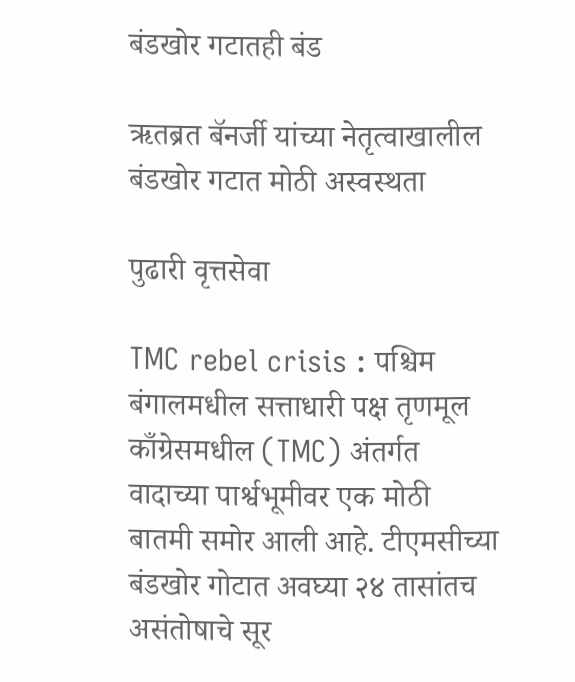बंडखोर गटातही बंड

ऋतब्रत बॅनर्जी यांच्या नेतृत्वाखालील बंडखोर गटात मोठी अस्वस्थता

पुढारी वृत्तसेवा

TMC rebel crisis : पश्चिम बंगालमधील सत्ताधारी पक्ष तृणमूल काँग्रेसमधील (TMC) अंतर्गत वादाच्या पार्श्वभूमीवर एक मोठी बातमी समोर आली आहे. टीएमसीच्या बंडखोर गोटात अवघ्या २४ तासांतच असंतोषाचे सूर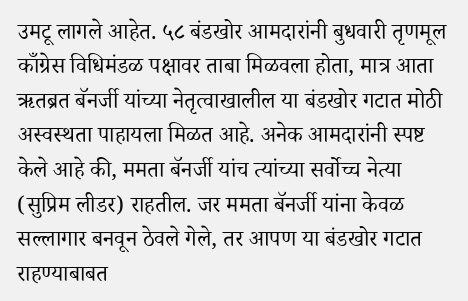उमटू लागले आहेत. ५८ बंडखोर आमदारांनी बुधवारी तृणमूल काँग्रेस विधिमंडळ पक्षावर ताबा मिळवला होता, मात्र आता ऋतब्रत बॅनर्जी यांच्या नेतृत्वाखालील या बंडखोर गटात मोठी अस्वस्थता पाहायला मिळत आहे. अनेक आमदारांनी स्पष्ट केले आहे की, ममता बॅनर्जी यांच त्यांच्या सर्वोच्च नेत्या (सुप्रिम लीडर) राहतील. जर ममता बॅनर्जी यांना केवळ सल्लागार बनवून ठेवले गेले, तर आपण या बंडखोर गटात राहण्याबाबत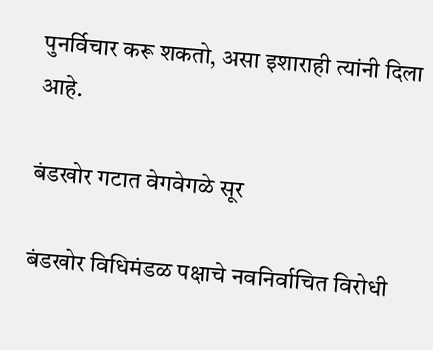पुनर्विचार करू शकतो, असा इशाराही त्यांनी दिला आहे.

बंडखोर गटात वेगवेगळे सूर

बंडखोर विधिमंडळ पक्षाचे नवनिर्वाचित विरोधी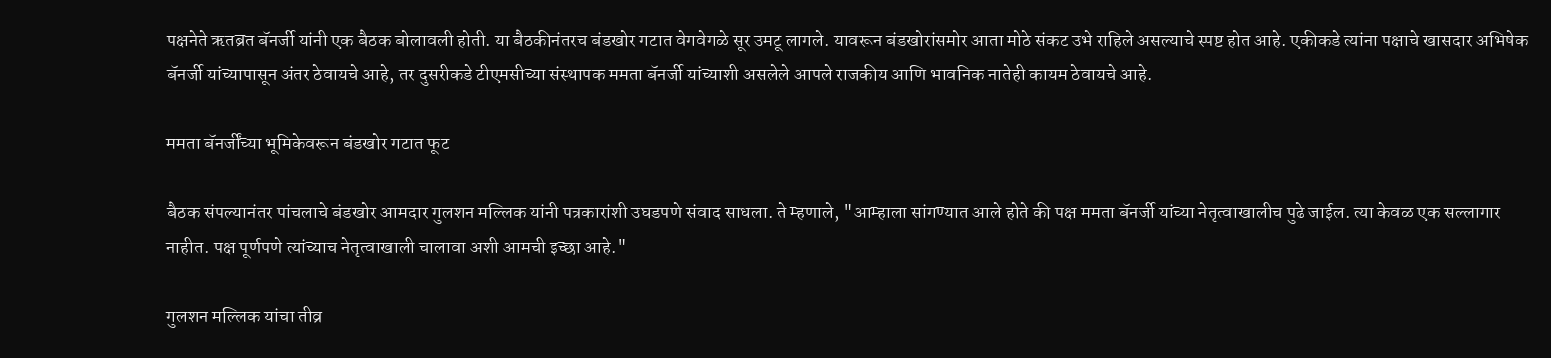पक्षनेते ऋतब्रत बॅनर्जी यांनी एक बैठक बोलावली होती. या बैठकीनंतरच बंडखोर गटात वेगवेगळे सूर उमटू लागले. यावरून बंडखोरांसमोर आता मोठे संकट उभे राहिले असल्याचे स्पष्ट होत आहे. एकीकडे त्यांना पक्षाचे खासदार अभिषेक बॅनर्जी यांच्यापासून अंतर ठेवायचे आहे, तर दुसरीकडे टीएमसीच्या संस्थापक ममता बॅनर्जी यांच्याशी असलेले आपले राजकीय आणि भावनिक नातेही कायम ठेवायचे आहे.

ममता बॅनर्जींच्या भूमिकेवरून बंडखोर गटात फूट

बैठक संपल्यानंतर पांचलाचे बंडखोर आमदार गुलशन मल्लिक यांनी पत्रकारांशी उघडपणे संवाद साधला. ते म्हणाले, "आम्हाला सांगण्यात आले होते की पक्ष ममता बॅनर्जी यांच्या नेतृत्वाखालीच पुढे जाईल. त्या केवळ एक सल्लागार नाहीत. पक्ष पूर्णपणे त्यांच्याच नेतृत्वाखाली चालावा अशी आमची इच्छा आहे."

गुलशन मल्लिक यांचा तीव्र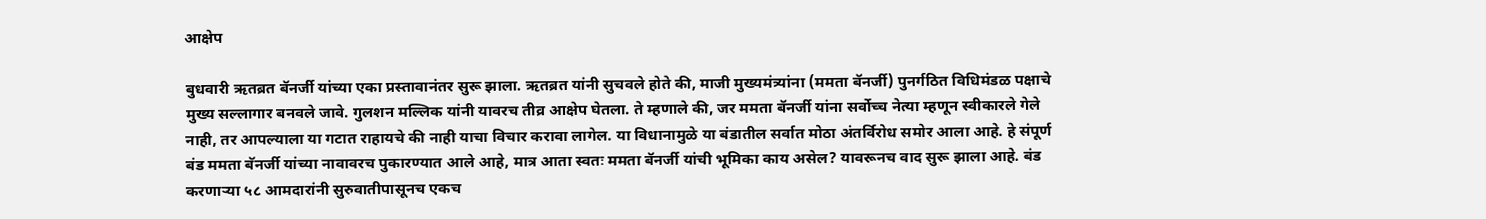आक्षेप

बुधवारी ऋतब्रत बॅनर्जी यांच्या एका प्रस्तावानंतर सुरू झाला. ऋतब्रत यांनी सुचवले होते की, माजी मुख्यमंत्र्यांना (ममता बॅनर्जी) पुनर्गठित विधिमंडळ पक्षाचे मुख्य सल्लागार बनवले जावे. गुलशन मल्लिक यांनी यावरच तीव्र आक्षेप घेतला. ते म्हणाले की, जर ममता बॅनर्जी यांना सर्वोच्च नेत्या म्हणून स्वीकारले गेले नाही, तर आपल्याला या गटात राहायचे की नाही याचा विचार करावा लागेल. या विधानामुळे या बंडातील सर्वात मोठा अंतर्विरोध समोर आला आहे. हे संपूर्ण बंड ममता बॅनर्जी यांच्या नावावरच पुकारण्यात आले आहे, मात्र आता स्वतः ममता बॅनर्जी यांची भूमिका काय असेल? यावरूनच वाद सुरू झाला आहे. बंड करणाऱ्या ५८ आमदारांनी सुरुवातीपासूनच एकच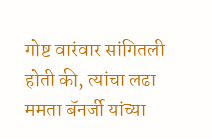गोष्ट वारंवार सांगितली होती की, त्यांचा लढा ममता बॅनर्जी यांच्या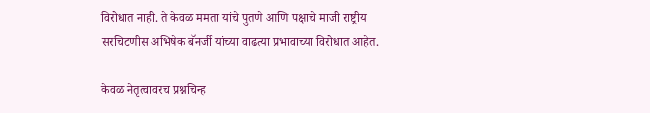विरोधात नाही. ते केवळ ममता यांचे पुतणे आणि पक्षाचे माजी राष्ट्रीय सरचिटणीस अभिषेक बॅनर्जी यांच्या वाढत्या प्रभावाच्या विरोधात आहेत.

केवळ नेतृत्वावरच प्रश्नचिन्ह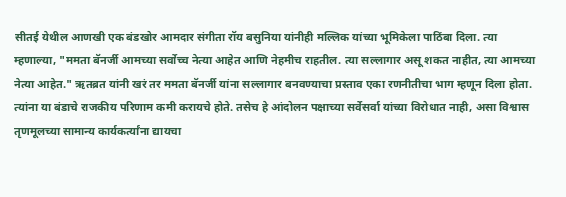सीतई येथील आणखी एक बंडखोर आमदार संगीता रॉय बसुनिया यांनीही मल्लिक यांच्या भूमिकेला पाठिंबा दिला. त्या म्हणाल्या, "ममता बॅनर्जी आमच्या सर्वोच्च नेत्या आहेत आणि नेहमीच राहतील. त्या सल्लागार असू शकत नाहीत, त्या आमच्या नेत्या आहेत." ऋतब्रत यांनी खरं तर ममता बॅनर्जी यांना सल्लागार बनवण्याचा प्रस्ताव एका रणनीतीचा भाग म्हणून दिला होता. त्यांना या बंडाचे राजकीय परिणाम कमी करायचे होते. तसेच हे आंदोलन पक्षाच्या सर्वेसर्वा यांच्या विरोधात नाही, असा विश्वास तृणमूलच्या सामान्य कार्यकर्त्यांना द्यायचा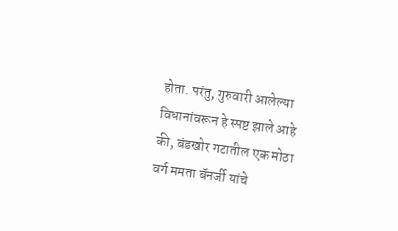होता. परंतु, गुरुवारी आलेल्या विधानांवरून हे स्पष्ट झाले आहे की, बंडखोर गटातील एक मोठा वर्ग ममता बॅनर्जी यांचे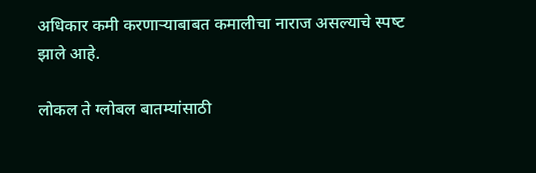अधिकार कमी करणाऱ्याबाबत कमालीचा नाराज असल्‍याचे स्‍पष्‍ट झाले आहे.

लोकल ते ग्लोबल बातम्यांसाठी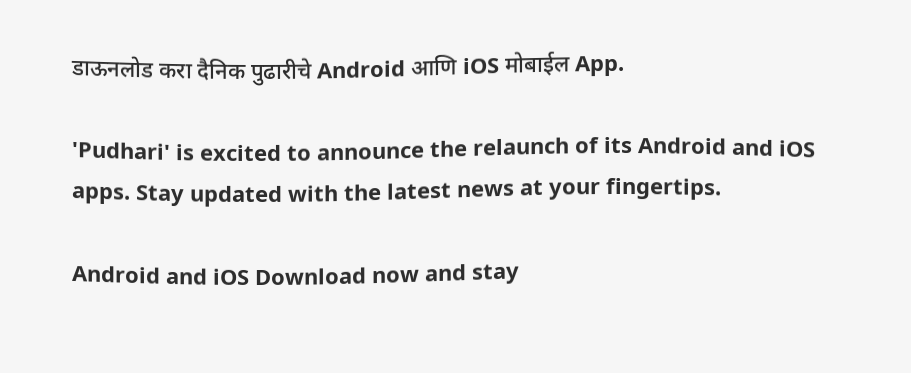डाऊनलोड करा दैनिक पुढारीचे Android आणि iOS मोबाईल App.

'Pudhari' is excited to announce the relaunch of its Android and iOS apps. Stay updated with the latest news at your fingertips.

Android and iOS Download now and stay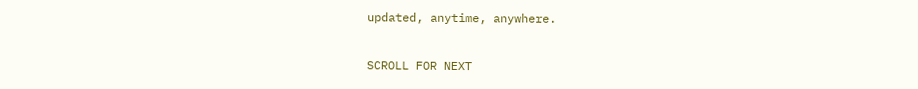updated, anytime, anywhere.

SCROLL FOR NEXT